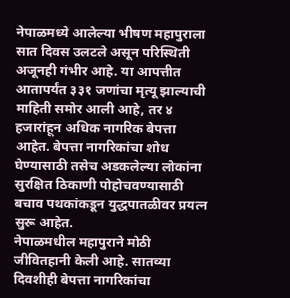नेपाळमध्ये आलेल्या भीषण महापुराला सात दिवस उलटले असून परिस्थिती अजूनही गंभीर आहे. या आपत्तीत आतापर्यंत ३३१ जणांचा मृत्यू झाल्याची माहिती समोर आली आहे, तर ४ हजारांहून अधिक नागरिक बेपत्ता आहेत. बेपत्ता नागरिकांचा शोध घेण्यासाठी तसेच अडकलेल्या लोकांना सुरक्षित ठिकाणी पोहोचवण्यासाठी बचाव पथकांकडून युद्धपातळीवर प्रयत्न सुरू आहेत.
नेपाळमधील महापुराने मोठी जीवितहानी केली आहे. सातव्या दिवशीही बेपत्ता नागरिकांचा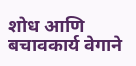शोध आणि बचावकार्य वेगाने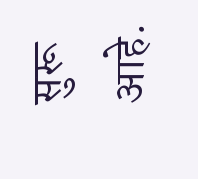सुरू आहे.